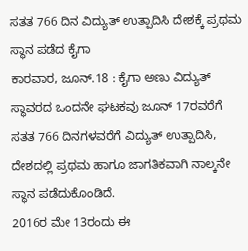ಸತತ 766 ದಿನ ವಿದ್ಯುತ್ ಉತ್ಪಾದಿಸಿ ದೇಶಕ್ಕೆ ಪ್ರಥಮ ಸ್ಥಾನ ಪಡೆದ ಕೈಗಾ
ಕಾರವಾರ, ಜೂನ್.18 : ಕೈಗಾ ಅಣು ವಿದ್ಯುತ್ ಸ್ಥಾವರದ ಒಂದನೇ ಘಟಕವು ಜೂನ್ 17ರವರೆಗೆ ಸತತ 766 ದಿನಗಳವರೆಗೆ ವಿದ್ಯುತ್ ಉತ್ಪಾದಿಸಿ, ದೇಶದಲ್ಲಿ ಪ್ರಥಮ ಹಾಗೂ ಜಾಗತಿಕವಾಗಿ ನಾಲ್ಕನೇ ಸ್ಥಾನ ಪಡೆದುಕೊಂಡಿದೆ.
2016ರ ಮೇ 13ರಂದು ಈ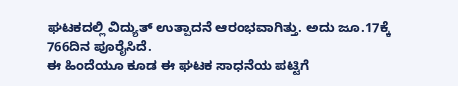ಘಟಕದಲ್ಲಿ ವಿದ್ಯುತ್ ಉತ್ಪಾದನೆ ಆರಂಭವಾಗಿತ್ತು. ಅದು ಜೂ.17ಕ್ಕೆ 766ದಿನ ಪೂರೈಸಿದೆ.
ಈ ಹಿಂದೆಯೂ ಕೂಡ ಈ ಘಟಕ ಸಾಧನೆಯ ಪಟ್ಟಿಗೆ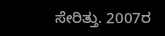ಸೇರಿತ್ತು. 2007ರ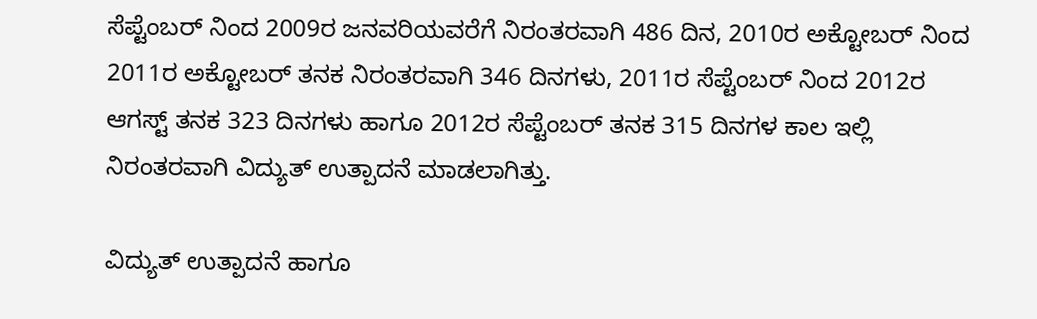ಸೆಪ್ಟೆಂಬರ್ ನಿಂದ 2009ರ ಜನವರಿಯವರೆಗೆ ನಿರಂತರವಾಗಿ 486 ದಿನ, 2010ರ ಅಕ್ಟೋಬರ್ ನಿಂದ 2011ರ ಅಕ್ಟೋಬರ್ ತನಕ ನಿರಂತರವಾಗಿ 346 ದಿನಗಳು, 2011ರ ಸೆಪ್ಟೆಂಬರ್ ನಿಂದ 2012ರ ಆಗಸ್ಟ್ ತನಕ 323 ದಿನಗಳು ಹಾಗೂ 2012ರ ಸೆಪ್ಟೆಂಬರ್ ತನಕ 315 ದಿನಗಳ ಕಾಲ ಇಲ್ಲಿ ನಿರಂತರವಾಗಿ ವಿದ್ಯುತ್ ಉತ್ಪಾದನೆ ಮಾಡಲಾಗಿತ್ತು.

ವಿದ್ಯುತ್ ಉತ್ಪಾದನೆ ಹಾಗೂ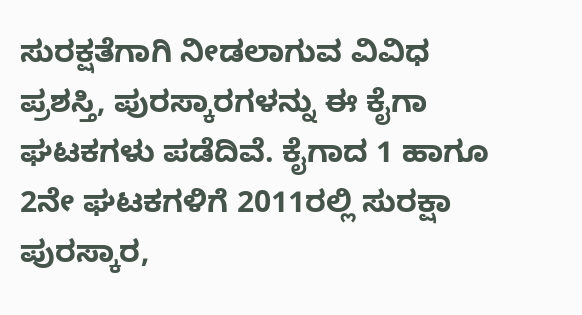ಸುರಕ್ಷತೆಗಾಗಿ ನೀಡಲಾಗುವ ವಿವಿಧ ಪ್ರಶಸ್ತಿ, ಪುರಸ್ಕಾರಗಳನ್ನು ಈ ಕೈಗಾ ಘಟಕಗಳು ಪಡೆದಿವೆ. ಕೈಗಾದ 1 ಹಾಗೂ 2ನೇ ಘಟಕಗಳಿಗೆ 2011ರಲ್ಲಿ ಸುರಕ್ಷಾ ಪುರಸ್ಕಾರ,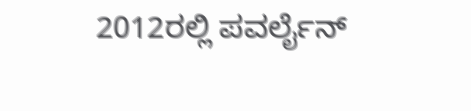2012ರಲ್ಲಿ ಪವರ್ಲೈನ್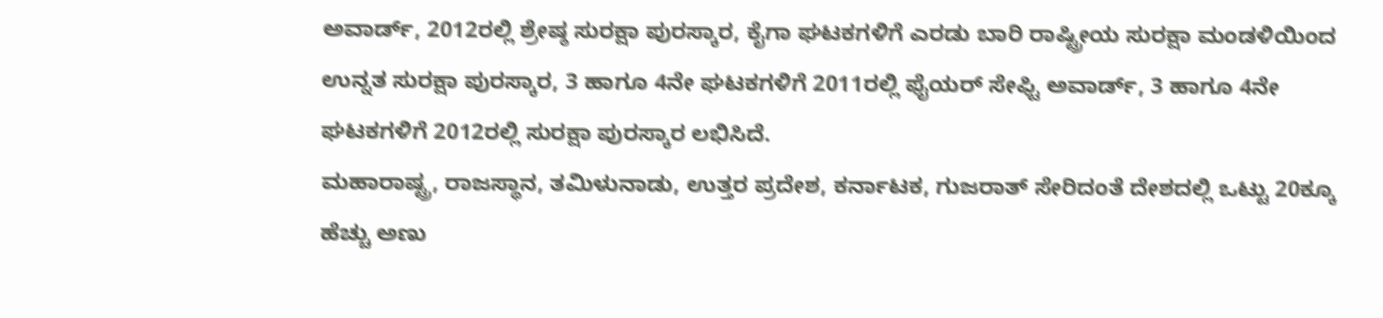ಅವಾರ್ಡ್, 2012ರಲ್ಲಿ ಶ್ರೇಷ್ಠ ಸುರಕ್ಷಾ ಪುರಸ್ಕಾರ, ಕೈಗಾ ಘಟಕಗಳಿಗೆ ಎರಡು ಬಾರಿ ರಾಷ್ಟ್ರೀಯ ಸುರಕ್ಷಾ ಮಂಡಳಿಯಿಂದ ಉನ್ನತ ಸುರಕ್ಷಾ ಪುರಸ್ಕಾರ, 3 ಹಾಗೂ 4ನೇ ಘಟಕಗಳಿಗೆ 2011ರಲ್ಲಿ ಫೈಯರ್ ಸೇಫ್ಟಿ ಅವಾರ್ಡ್, 3 ಹಾಗೂ 4ನೇ ಘಟಕಗಳಿಗೆ 2012ರಲ್ಲಿ ಸುರಕ್ಷಾ ಪುರಸ್ಕಾರ ಲಭಿಸಿದೆ.
ಮಹಾರಾಷ್ಟ್ರ, ರಾಜಸ್ಥಾನ, ತಮಿಳುನಾಡು, ಉತ್ತರ ಪ್ರದೇಶ, ಕರ್ನಾಟಕ, ಗುಜರಾತ್ ಸೇರಿದಂತೆ ದೇಶದಲ್ಲಿ ಒಟ್ಟು 20ಕ್ಕೂ ಹೆಚ್ಚು ಅಣು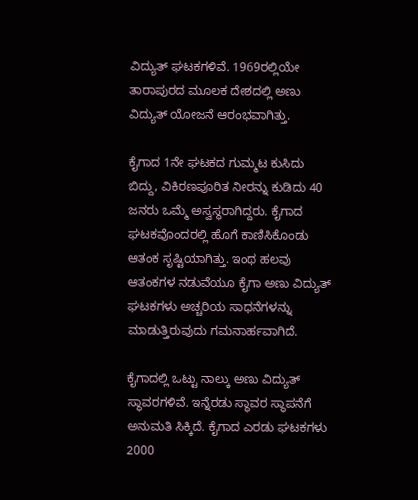ವಿದ್ಯುತ್ ಘಟಕಗಳಿವೆ. 1969ರಲ್ಲಿಯೇ ತಾರಾಪುರದ ಮೂಲಕ ದೇಶದಲ್ಲಿ ಅಣು ವಿದ್ಯುತ್ ಯೋಜನೆ ಆರಂಭವಾಗಿತ್ತು.

ಕೈಗಾದ 1ನೇ ಘಟಕದ ಗುಮ್ಮಟ ಕುಸಿದು ಬಿದ್ದು, ವಿಕಿರಣಪೂರಿತ ನೀರನ್ನು ಕುಡಿದು 40 ಜನರು ಒಮ್ಮೆ ಅಸ್ವಸ್ಥರಾಗಿದ್ದರು. ಕೈಗಾದ ಘಟಕವೊಂದರಲ್ಲಿ ಹೊಗೆ ಕಾಣಿಸಿಕೊಂಡು ಆತಂಕ ಸೃಷ್ಟಿಯಾಗಿತ್ತು. ಇಂಥ ಹಲವು ಆತಂಕಗಳ ನಡುವೆಯೂ ಕೈಗಾ ಅಣು ವಿದ್ಯುತ್ ಘಟಕಗಳು ಅಚ್ಚರಿಯ ಸಾಧನೆಗಳನ್ನು ಮಾಡುತ್ತಿರುವುದು ಗಮನಾರ್ಹವಾಗಿದೆ.

ಕೈಗಾದಲ್ಲಿ ಒಟ್ಟು ನಾಲ್ಕು ಅಣು ವಿದ್ಯುತ್ ಸ್ಥಾವರಗಳಿವೆ. ಇನ್ನೆರಡು ಸ್ಥಾವರ ಸ್ಥಾಪನೆಗೆ ಅನುಮತಿ ಸಿಕ್ಕಿದೆ. ಕೈಗಾದ ಎರಡು ಘಟಕಗಳು 2000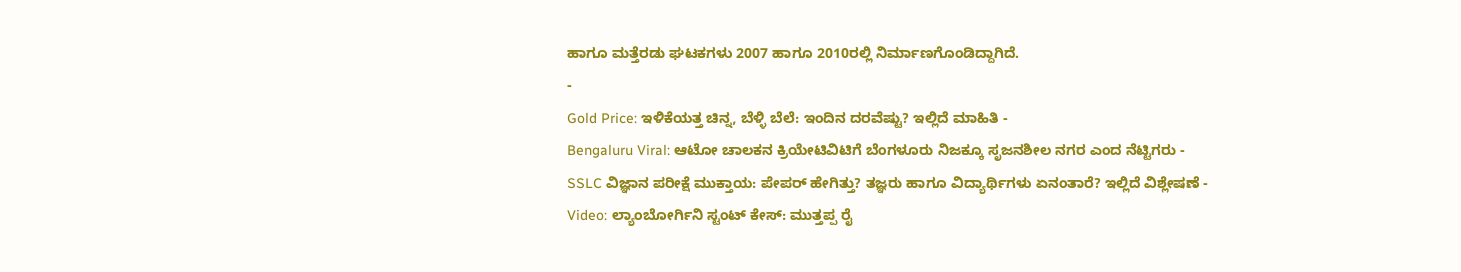ಹಾಗೂ ಮತ್ತೆರಡು ಘಟಕಗಳು 2007 ಹಾಗೂ 2010ರಲ್ಲಿ ನಿರ್ಮಾಣಗೊಂಡಿದ್ದಾಗಿದೆ.
-
Gold Price: ಇಳಿಕೆಯತ್ತ ಚಿನ್ನ, ಬೆಳ್ಳಿ ಬೆಲೆ: ಇಂದಿನ ದರವೆಷ್ಟು? ಇಲ್ಲಿದೆ ಮಾಹಿತಿ -
Bengaluru Viral: ಆಟೋ ಚಾಲಕನ ಕ್ರಿಯೇಟಿವಿಟಿಗೆ ಬೆಂಗಳೂರು ನಿಜಕ್ಕೂ ಸೃಜನಶೀಲ ನಗರ ಎಂದ ನೆಟ್ಟಿಗರು -
SSLC ವಿಜ್ಞಾನ ಪರೀಕ್ಷೆ ಮುಕ್ತಾಯ: ಪೇಪರ್ ಹೇಗಿತ್ತು? ತಜ್ಞರು ಹಾಗೂ ವಿದ್ಯಾರ್ಥಿಗಳು ಏನಂತಾರೆ? ಇಲ್ಲಿದೆ ವಿಶ್ಲೇಷಣೆ -
Video: ಲ್ಯಾಂಬೋರ್ಗಿನಿ ಸ್ಟಂಟ್ ಕೇಸ್: ಮುತ್ತಪ್ಪ ರೈ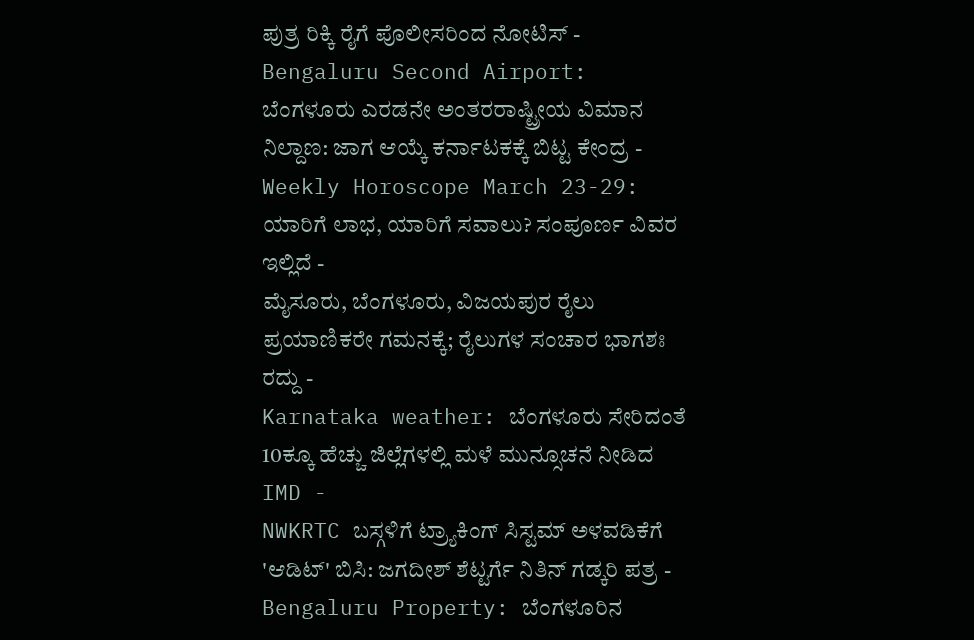ಪುತ್ರ ರಿಕ್ಕಿ ರೈಗೆ ಪೊಲೀಸರಿಂದ ನೋಟಿಸ್ -
Bengaluru Second Airport: ಬೆಂಗಳೂರು ಎರಡನೇ ಅಂತರರಾಷ್ಟ್ರೀಯ ವಿಮಾನ ನಿಲ್ದಾಣ: ಜಾಗ ಆಯ್ಕೆ ಕರ್ನಾಟಕಕ್ಕೆ ಬಿಟ್ಟ ಕೇಂದ್ರ -
Weekly Horoscope March 23-29: ಯಾರಿಗೆ ಲಾಭ, ಯಾರಿಗೆ ಸವಾಲು? ಸಂಪೂರ್ಣ ವಿವರ ಇಲ್ಲಿದೆ -
ಮೈಸೂರು, ಬೆಂಗಳೂರು, ವಿಜಯಪುರ ರೈಲು ಪ್ರಯಾಣಿಕರೇ ಗಮನಕ್ಕೆ; ರೈಲುಗಳ ಸಂಚಾರ ಭಾಗಶಃ ರದ್ದು -
Karnataka weather: ಬೆಂಗಳೂರು ಸೇರಿದಂತೆ 10ಕ್ಕೂ ಹೆಚ್ಚು ಜಿಲ್ಲೆಗಳಲ್ಲಿ ಮಳೆ ಮುನ್ಸೂಚನೆ ನೀಡಿದ IMD -
NWKRTC ಬಸ್ಗಳಿಗೆ ಟ್ರ್ಯಾಕಿಂಗ್ ಸಿಸ್ಟಮ್ ಅಳವಡಿಕೆಗೆ 'ಆಡಿಟ್' ಬಿಸಿ: ಜಗದೀಶ್ ಶೆಟ್ಟರ್ಗೆ ನಿತಿನ್ ಗಡ್ಕರಿ ಪತ್ರ -
Bengaluru Property: ಬೆಂಗಳೂರಿನ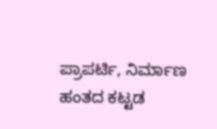ಪ್ರಾಪರ್ಟಿ, ನಿರ್ಮಾಣ ಹಂತದ ಕಟ್ಟಡ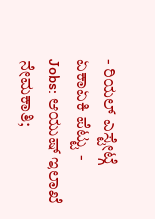- ರಿಯಲ್ ಎಸ್ಟೇಟ್ಗೆ ಏಕಾಏಕಿ ಪೆಟ್ಟು -
Jobs: ಆಯುಷ್ ಇಲಾಖೆ ನೇಮಕಾತಿ;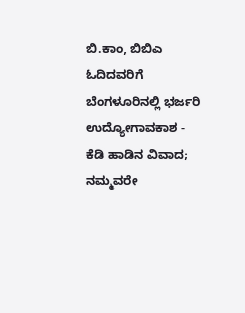ಬಿ.ಕಾಂ, ಬಿಬಿಎ ಓದಿದವರಿಗೆ ಬೆಂಗಳೂರಿನಲ್ಲಿ ಭರ್ಜರಿ ಉದ್ಯೋಗಾವಕಾಶ -
ಕೆಡಿ ಹಾಡಿನ ವಿವಾದ; ನಮ್ಮವರೇ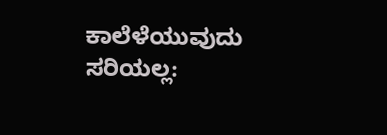ಕಾಲೆಳೆಯುವುದು ಸರಿಯಲ್ಲ: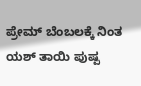ಪ್ರೇಮ್ ಬೆಂಬಲಕ್ಕೆ ನಿಂತ ಯಶ್ ತಾಯಿ ಪುಷ್ಪ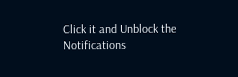Click it and Unblock the Notifications